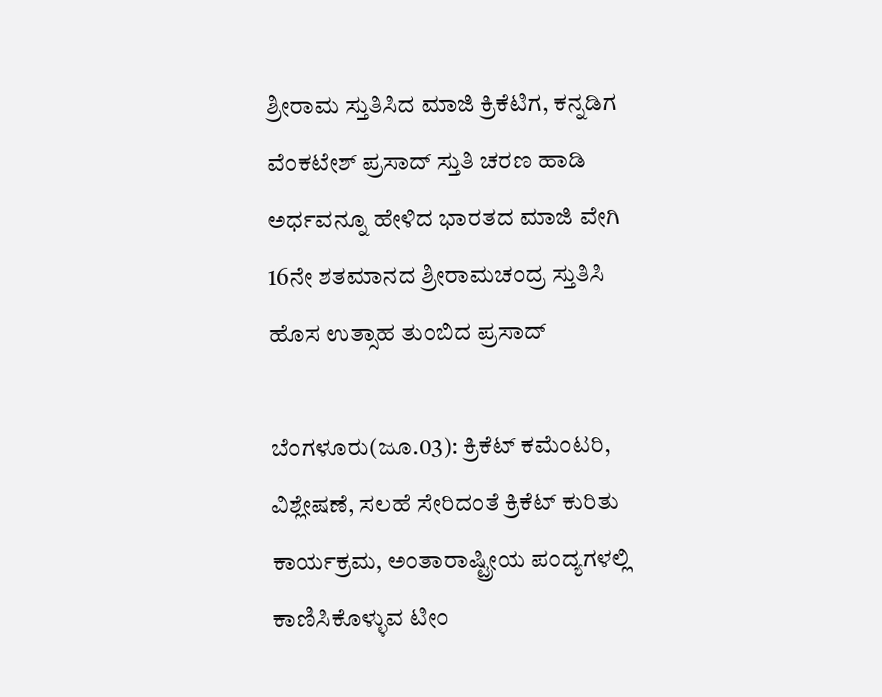ಶ್ರೀರಾಮ ಸ್ತುತಿಸಿದ ಮಾಜಿ ಕ್ರಿಕೆಟಿಗ, ಕನ್ನಡಿಗ ವೆಂಕಟೇಶ್ ಪ್ರಸಾದ್ ಸ್ತುತಿ ಚರಣ ಹಾಡಿ ಅರ್ಧವನ್ನೂ ಹೇಳಿದ ಭಾರತದ ಮಾಜಿ ವೇಗಿ 16ನೇ ಶತಮಾನದ ಶ್ರೀರಾಮಚಂದ್ರ ಸ್ತುತಿಸಿ ಹೊಸ ಉತ್ಸಾಹ ತುಂಬಿದ ಪ್ರಸಾದ್

ಬೆಂಗಳೂರು(ಜೂ.03): ಕ್ರಿಕೆಟ್ ಕಮೆಂಟರಿ, ವಿಶ್ಲೇಷಣೆ, ಸಲಹೆ ಸೇರಿದಂತೆ ಕ್ರಿಕೆಟ್ ಕುರಿತು ಕಾರ್ಯಕ್ರಮ, ಅಂತಾರಾಷ್ಟ್ರೀಯ ಪಂದ್ಯಗಳಲ್ಲಿ ಕಾಣಿಸಿಕೊಳ್ಳುವ ಟೀಂ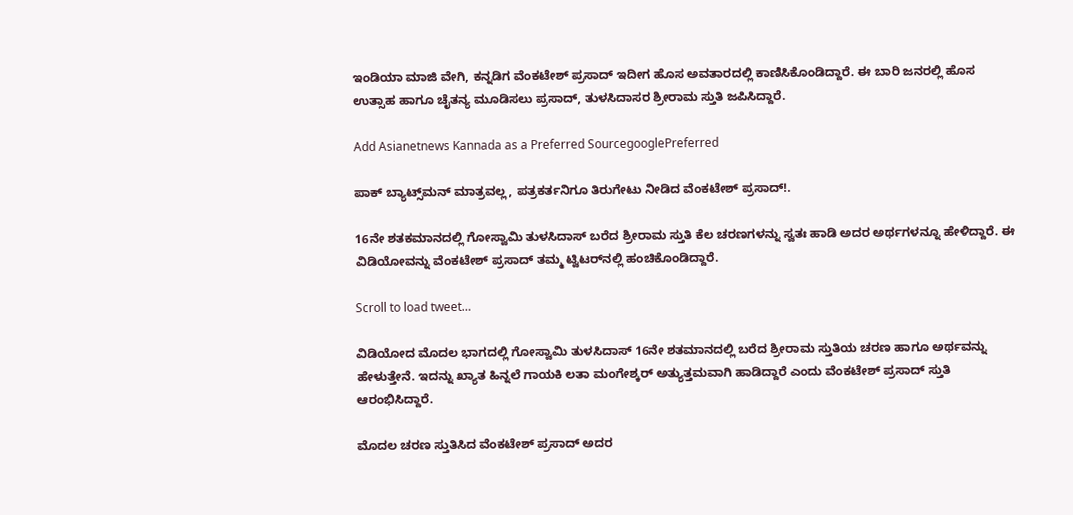ಇಂಡಿಯಾ ಮಾಜಿ ವೇಗಿ, ಕನ್ನಡಿಗ ವೆಂಕಟೇಶ್ ಪ್ರಸಾದ್ ಇದೀಗ ಹೊಸ ಅವತಾರದಲ್ಲಿ ಕಾಣಿಸಿಕೊಂಡಿದ್ದಾರೆ. ಈ ಬಾರಿ ಜನರಲ್ಲಿ ಹೊಸ ಉತ್ಸಾಹ ಹಾಗೂ ಚೈತನ್ಯ ಮೂಡಿಸಲು ಪ್ರಸಾದ್, ತುಳಸಿದಾಸರ ಶ್ರೀರಾಮ ಸ್ತುತಿ ಜಪಿಸಿದ್ದಾರೆ.

Add Asianetnews Kannada as a Preferred SourcegooglePreferred

ಪಾಕ್ ಬ್ಯಾಟ್ಸ್‌ಮನ್ ಮಾತ್ರವಲ್ಲ, ಪತ್ರಕರ್ತನಿಗೂ ತಿರುಗೇಟು ನೀಡಿದ ವೆಂಕಟೇಶ್ ಪ್ರಸಾದ್!.

16ನೇ ಶತಕಮಾನದಲ್ಲಿ ಗೋಸ್ವಾಮಿ ತುಳಸಿದಾಸ್ ಬರೆದ ಶ್ರೀರಾಮ ಸ್ತುತಿ ಕೆಲ ಚರಣಗಳನ್ನು ಸ್ವತಃ ಹಾಡಿ ಅದರ ಅರ್ಥಗಳನ್ನೂ ಹೇಳಿದ್ದಾರೆ. ಈ ವಿಡಿಯೋವನ್ನು ವೆಂಕಟೇಶ್ ಪ್ರಸಾದ್ ತಮ್ಮ ಟ್ವಿಟರ್‌ನಲ್ಲಿ ಹಂಚಿಕೊಂಡಿದ್ದಾರೆ.

Scroll to load tweet…

ವಿಡಿಯೋದ ಮೊದಲ ಭಾಗದಲ್ಲಿ ಗೋಸ್ವಾಮಿ ತುಳಸಿದಾಸ್ 16ನೇ ಶತಮಾನದಲ್ಲಿ ಬರೆದ ಶ್ರೀರಾಮ ಸ್ತುತಿಯ ಚರಣ ಹಾಗೂ ಅರ್ಥವನ್ನು ಹೇಳುತ್ತೇನೆ. ಇದನ್ನು ಖ್ಯಾತ ಹಿನ್ನಲೆ ಗಾಯಕಿ ಲತಾ ಮಂಗೇಶ್ಕರ್ ಅತ್ಯುತ್ತಮವಾಗಿ ಹಾಡಿದ್ದಾರೆ ಎಂದು ವೆಂಕಟೇಶ್ ಪ್ರಸಾದ್ ಸ್ತುತಿ ಆರಂಭಿಸಿದ್ದಾರೆ.

ಮೊದಲ ಚರಣ ಸ್ತುತಿಸಿದ ವೆಂಕಟೇಶ್ ಪ್ರಸಾದ್ ಅದರ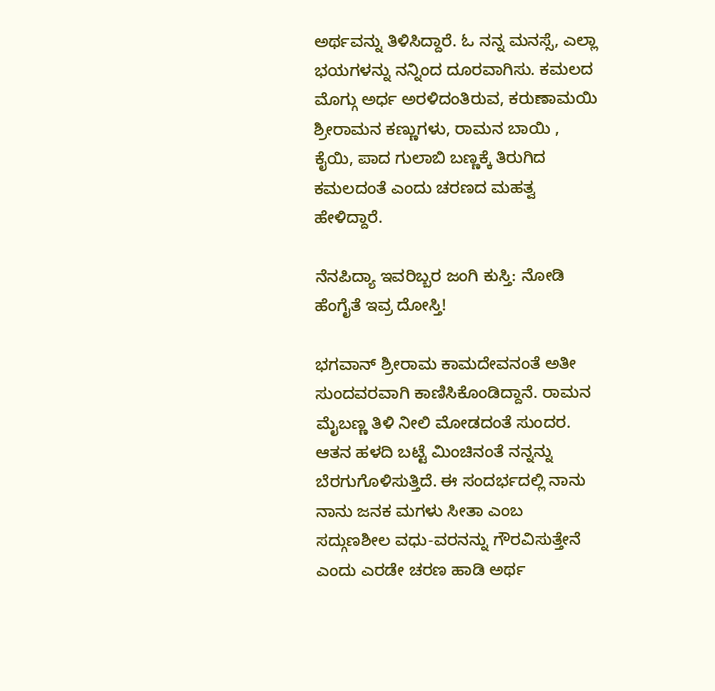ಅರ್ಥವನ್ನು ತಿಳಿಸಿದ್ದಾರೆ. ಓ ನನ್ನ ಮನಸ್ಸೆ, ಎಲ್ಲಾ ಭಯಗಳನ್ನು ನನ್ನಿಂದ ದೂರವಾಗಿಸು. ಕಮಲದ ಮೊಗ್ಗು ಅರ್ಧ ಅರಳಿದಂತಿರುವ, ಕರುಣಾಮಯಿ ಶ್ರೀರಾಮನ ಕಣ್ಣುಗಳು, ರಾಮನ ಬಾಯಿ , ಕೈಯಿ, ಪಾದ ಗುಲಾಬಿ ಬಣ್ಣಕ್ಕೆ ತಿರುಗಿದ ಕಮಲದಂತೆ ಎಂದು ಚರಣದ ಮಹತ್ವ ಹೇಳಿದ್ದಾರೆ.

ನೆನಪಿದ್ಯಾ ಇವರಿಬ್ಬರ ಜಂಗಿ ಕುಸ್ತಿ: ನೋಡಿ ಹೆಂಗೈತೆ ಇವ್ರ ದೋಸ್ತಿ!

ಭಗವಾನ್ ಶ್ರೀರಾಮ ಕಾಮದೇವನಂತೆ ಅತೀ ಸುಂದವರವಾಗಿ ಕಾಣಿಸಿಕೊಂಡಿದ್ದಾನೆ. ರಾಮನ ಮೈಬಣ್ಣ ತಿಳಿ ನೀಲಿ ಮೋಡದಂತೆ ಸುಂದರ. ಆತನ ಹಳದಿ ಬಟ್ಟೆ ಮಿಂಚಿನಂತೆ ನನ್ನನ್ನು ಬೆರಗುಗೊಳಿಸುತ್ತಿದೆ. ಈ ಸಂದರ್ಭದಲ್ಲಿ ನಾನು ನಾನು ಜನಕ ಮಗಳು ಸೀತಾ ಎಂಬ ಸದ್ಗುಣಶೀಲ ವಧು-ವರನನ್ನು ಗೌರವಿಸುತ್ತೇನೆ ಎಂದು ಎರಡೇ ಚರಣ ಹಾಡಿ ಅರ್ಥ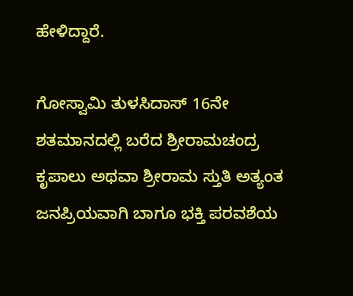ಹೇಳಿದ್ದಾರೆ.

ಗೋಸ್ವಾಮಿ ತುಳಸಿದಾಸ್ 16ನೇ ಶತಮಾನದಲ್ಲಿ ಬರೆದ ಶ್ರೀರಾಮಚಂದ್ರ ಕೃಪಾಲು ಅಥವಾ ಶ್ರೀರಾಮ ಸ್ತುತಿ ಅತ್ಯಂತ ಜನಪ್ರಿಯವಾಗಿ ಬಾಗೂ ಭಕ್ತಿ ಪರವಶೆಯ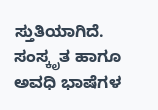ಸ್ತುತಿಯಾಗಿದೆ. ಸಂಸ್ಕೃತ ಹಾಗೂ ಅವಧಿ ಭಾಷೆಗಳ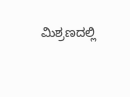ಮಿಶ್ರಣದಲ್ಲಿ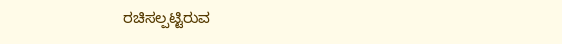ರಚಿಸಲ್ಪಟ್ಟಿರುವ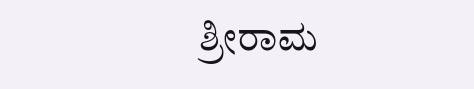ಶ್ರೀರಾಮ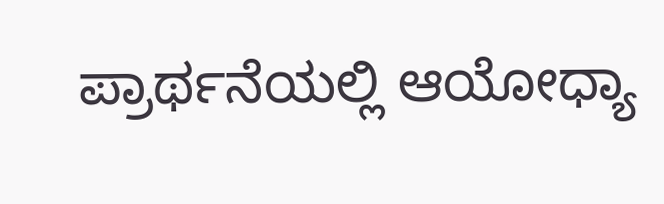ಪ್ರಾರ್ಥನೆಯಲ್ಲಿ ಆಯೋಧ್ಯಾ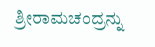ಶ್ರೀರಾಮಚಂದ್ರನ್ನು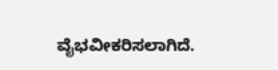ವೈಭವೀಕರಿಸಲಾಗಿದೆ.